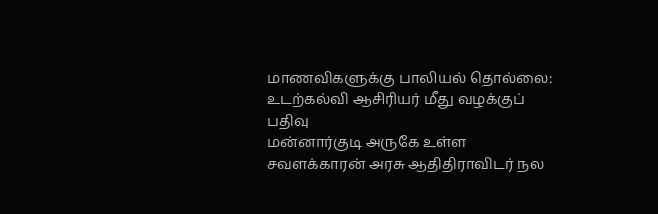மாணவிகளுக்கு பாலியல் தொல்லை: உடற்கல்வி ஆசிரியர் மீது வழக்குப் பதிவு
மன்னார்குடி அருகே உள்ள சவளக்காரன் அரசு ஆதிதிராவிடர் நல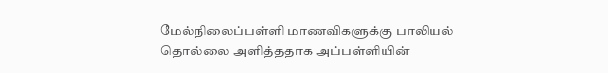மேல்நிலைப்பள்ளி மாணவிகளுக்கு பாலியல் தொல்லை அளித்ததாக அப்பள்ளியின்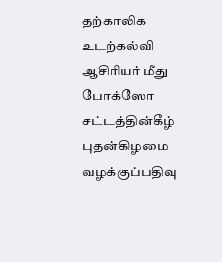தற்காலிக உடற்கல்வி ஆசிரியர் மீது போக்ஸோ சட்டத்தின்கீழ் புதன்கிழமை வழக்குப்பதிவு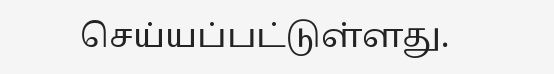செய்யப்பட்டுள்ளது.